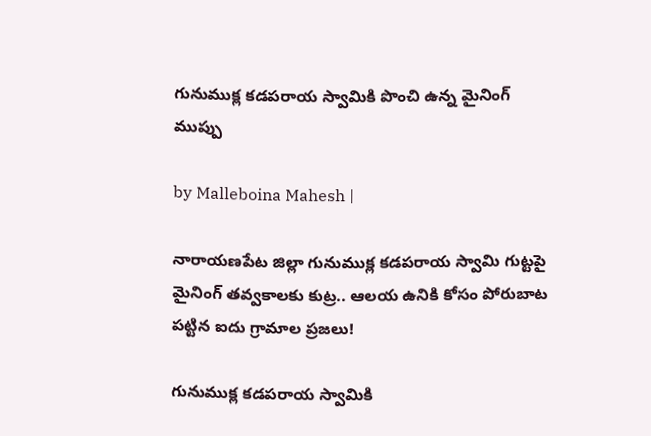గునుముక్ల కడపరాయ స్వామికి పొంచి ఉన్న మైనింగ్ ముప్పు

by Malleboina Mahesh |

నారాయణపేట జిల్లా గునుముక్ల కడపరాయ స్వామి గుట్టపై మైనింగ్ తవ్వకాలకు కుట్ర.. ఆలయ ఉనికి కోసం పోరుబాట పట్టిన ఐదు గ్రామాల ప్రజలు!

గునుముక్ల కడపరాయ స్వామికి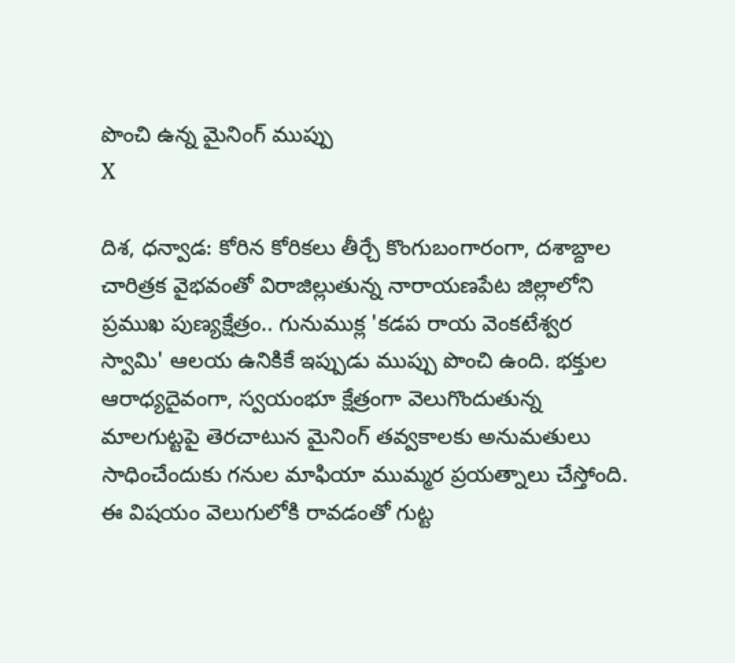పొంచి ఉన్న మైనింగ్ ముప్పు
X

దిశ, ధన్వాడ: కోరిన కోరికలు తీర్చే కొంగుబంగారంగా, దశాబ్దాల చారిత్రక వైభవంతో విరాజిల్లుతున్న నారాయణపేట జిల్లాలోని ప్రముఖ పుణ్యక్షేత్రం.. గునుముక్ల 'కడప రాయ వెంకటేశ్వర స్వామి' ఆలయ ఉనికికే ఇప్పుడు ముప్పు పొంచి ఉంది. భక్తుల ఆరాధ్యదైవంగా, స్వయంభూ క్షేత్రంగా వెలుగొందుతున్న మాలగుట్టపై తెరచాటున మైనింగ్ తవ్వకాలకు అనుమతులు సాధించేందుకు గనుల మాఫియా ముమ్మర ప్రయత్నాలు చేస్తోంది. ఈ విషయం వెలుగులోకి రావడంతో గుట్ట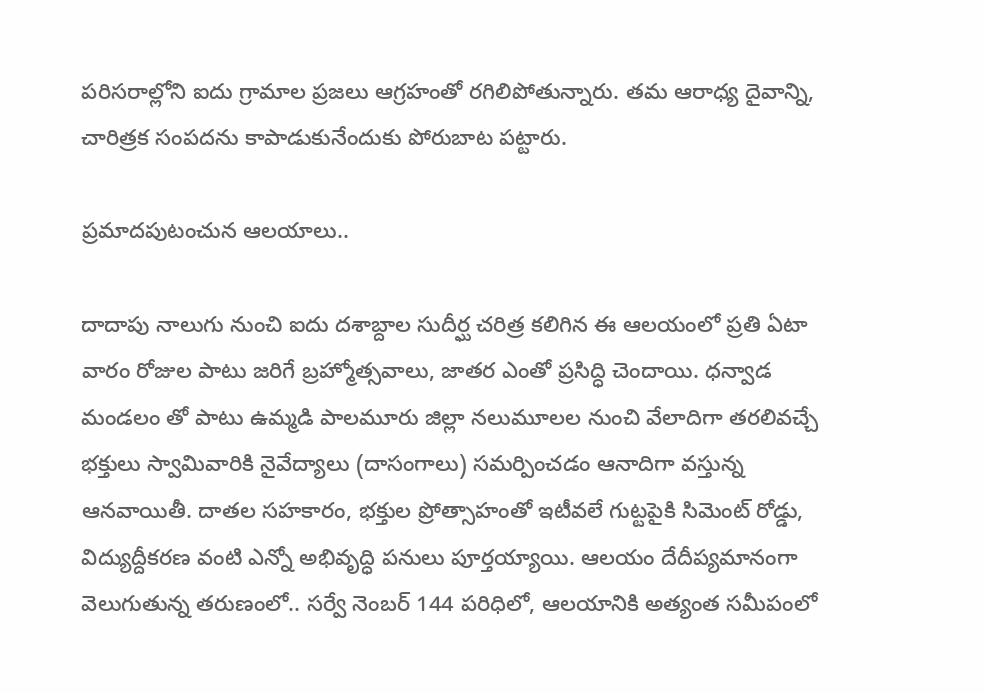పరిసరాల్లోని ఐదు గ్రామాల ప్రజలు ఆగ్రహంతో రగిలిపోతున్నారు. తమ ఆరాధ్య దైవాన్ని, చారిత్రక సంపదను కాపాడుకునేందుకు పోరుబాట పట్టారు.

ప్రమాదపుటంచున ఆలయాలు..

దాదాపు నాలుగు నుంచి ఐదు దశాబ్దాల సుదీర్ఘ చరిత్ర కలిగిన ఈ ఆలయంలో ప్రతి ఏటా వారం రోజుల పాటు జరిగే బ్రహ్మోత్సవాలు, జాతర ఎంతో ప్రసిద్ధి చెందాయి. ధన్వాడ మండలం తో పాటు ఉమ్మడి పాలమూరు జిల్లా నలుమూలల నుంచి వేలాదిగా తరలివచ్చే భక్తులు స్వామివారికి నైవేద్యాలు (దాసంగాలు) సమర్పించడం ఆనాదిగా వస్తున్న ఆనవాయితీ. దాతల సహకారం, భక్తుల ప్రోత్సాహంతో ఇటీవలే గుట్టపైకి సిమెంట్ రోడ్డు, విద్యుద్దీకరణ వంటి ఎన్నో అభివృద్ధి పనులు పూర్తయ్యాయి. ఆలయం దేదీప్యమానంగా వెలుగుతున్న తరుణంలో.. సర్వే నెంబర్ 144 పరిధిలో, ఆలయానికి అత్యంత సమీపంలో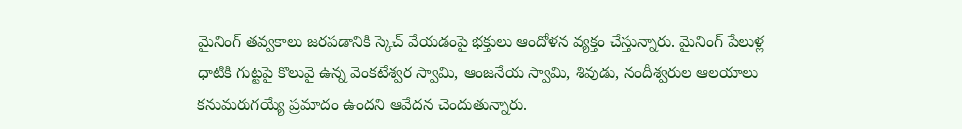మైనింగ్ తవ్వకాలు జరపడానికి స్కెచ్ వేయడంపై భక్తులు ఆందోళన వ్యక్తం చేస్తున్నారు. మైనింగ్ పేలుళ్ల ధాటికి గుట్టపై కొలువై ఉన్న వెంకటేశ్వర స్వామి, ఆంజనేయ స్వామి, శివుడు, నందీశ్వరుల ఆలయాలు కనుమరుగయ్యే ప్రమాదం ఉందని ఆవేదన చెందుతున్నారు.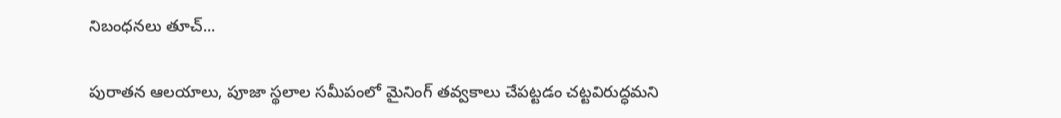నిబంధనలు తూచ్...

పురాతన ఆలయాలు, పూజా స్థలాల సమీపంలో మైనింగ్ తవ్వకాలు చేపట్టడం చట్టవిరుద్ధమని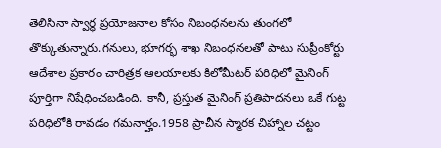తెలిసినా స్వార్థ ప్రయోజనాల కోసం నిబంధనలను తుంగలో తొక్కుతున్నారు.గనులు, భూగర్భ శాఖ నిబంధనలతో పాటు సుప్రీంకోర్టు ఆదేశాల ప్రకారం చారిత్రక ఆలయాలకు కిలోమీటర్ పరిధిలో మైనింగ్ పూర్తిగా నిషేధించబడింది. కానీ, ప్రస్తుత మైనింగ్ ప్రతిపాదనలు ఒకే గుట్ట పరిధిలోకి రావడం గమనార్హం.1958 ప్రాచీన స్మారక చిహ్నాల చట్టం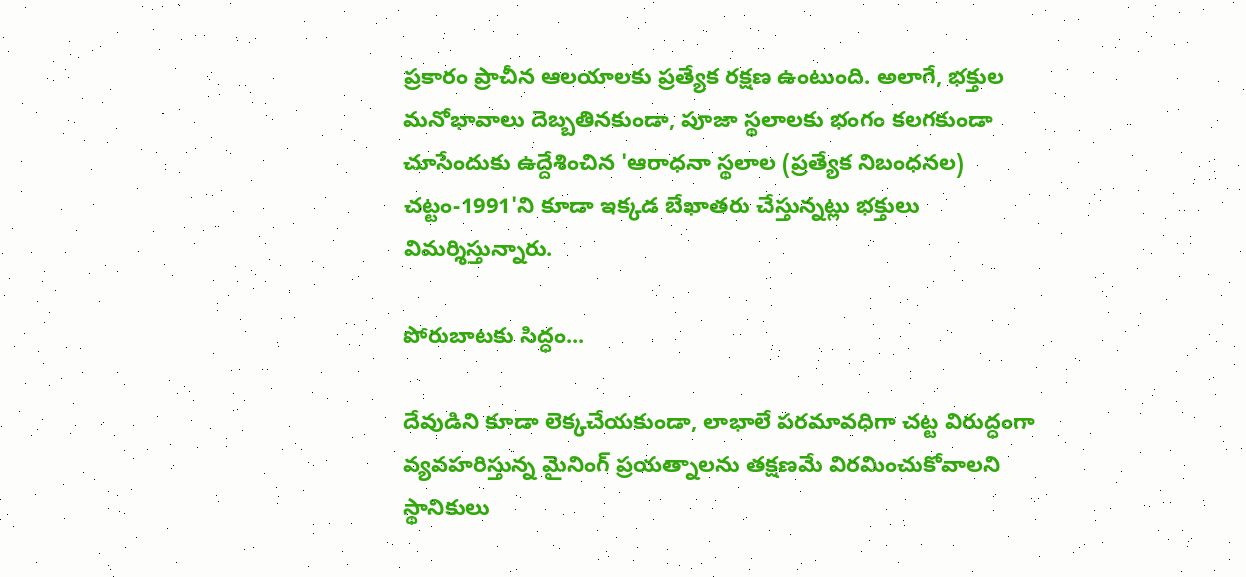ప్రకారం ప్రాచీన ఆలయాలకు ప్రత్యేక రక్షణ ఉంటుంది. అలాగే, భక్తుల మనోభావాలు దెబ్బతినకుండా, పూజా స్థలాలకు భంగం కలగకుండా చూసేందుకు ఉద్దేశించిన 'ఆరాధనా స్థలాల (ప్రత్యేక నిబంధనల) చట్టం-1991'ని కూడా ఇక్కడ బేఖాతరు చేస్తున్నట్లు భక్తులు విమర్శిస్తున్నారు.

పోరుబాటకు సిద్ధం...

దేవుడిని కూడా లెక్కచేయకుండా, లాభాలే పరమావధిగా చట్ట విరుద్ధంగా వ్యవహరిస్తున్న మైనింగ్ ప్రయత్నాలను తక్షణమే విరమించుకోవాలని స్థానికులు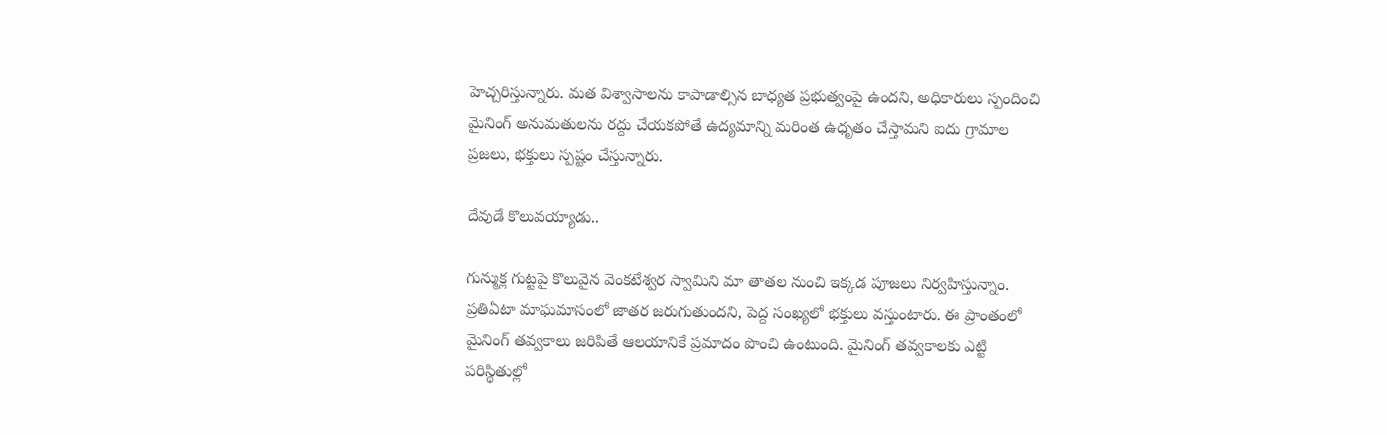హెచ్చరిస్తున్నారు. మత విశ్వాసాలను కాపాడాల్సిన బాధ్యత ప్రభుత్వంపై ఉందని, అధికారులు స్పందించి మైనింగ్ అనుమతులను రద్దు చేయకపోతే ఉద్యమాన్ని మరింత ఉధృతం చేస్తామని ఐదు గ్రామాల ప్రజలు, భక్తులు స్పష్టం చేస్తున్నారు.

దేవుడే కొలువయ్యాడు..

గున్ముక్ల గుట్టపై కొలువైన వెంకటేశ్వర స్వామిని మా తాతల నుంచి ఇక్కడ పూజలు నిర్వహిస్తున్నాం. ప్రతిఏటా మాఘమాసంలో జాతర జరుగుతుందని, పెద్ద సంఖ్యలో భక్తులు వస్తుంటారు. ఈ ప్రాంతంలో మైనింగ్ తవ్వకాలు జరిపితే ఆలయానికే ప్రమాదం పొంచి ఉంటుంది. మైనింగ్ తవ్వకాలకు ఎట్టి పరిస్థితుల్లో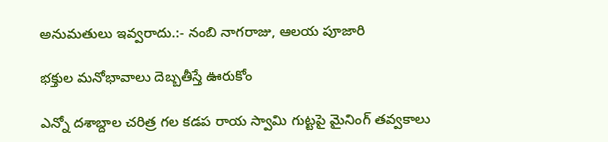అనుమతులు ఇవ్వరాదు.:- నంబి నాగరాజు, ఆలయ పూజారి

భక్తుల మనోభావాలు దెబ్బతీస్తే ఊరుకోం

ఎన్నో దశాబ్దాల చరిత్ర గల కడప రాయ స్వామి గుట్టపై మైనింగ్ తవ్వకాలు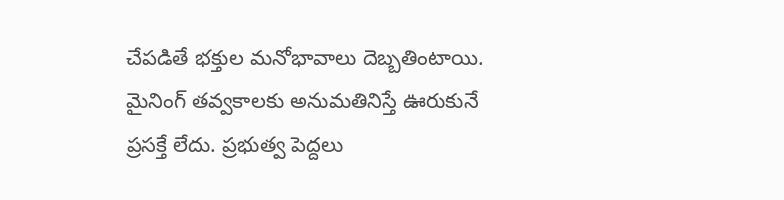చేపడితే భక్తుల మనోభావాలు దెబ్బతింటాయి. మైనింగ్ తవ్వకాలకు అనుమతినిస్తే ఊరుకునే ప్రసక్తే లేదు. ప్రభుత్వ పెద్దలు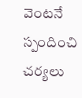వెంటనే స్పందించి చర్యలు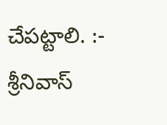చేపట్టాలి. :- శ్రీనివాస్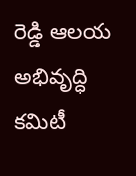రెడ్డి ఆలయ అభివృద్ధి కమిటీ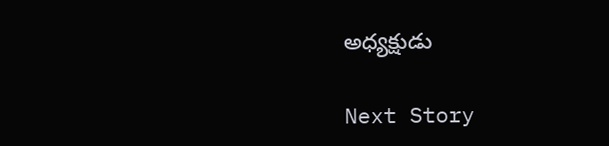అధ్యక్షుడు

Next Story